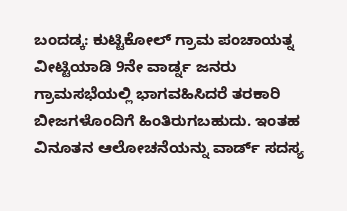ಬಂದಡ್ಕ: ಕುಟ್ಟಿಕೋಲ್ ಗ್ರಾಮ ಪಂಚಾಯತ್ನ ವೀಟ್ಟಿಯಾಡಿ 9ನೇ ವಾರ್ಡ್ನ ಜನರು ಗ್ರಾಮಸಭೆಯಲ್ಲಿ ಭಾಗವಹಿಸಿದರೆ ತರಕಾರಿ ಬೀಜಗಳೊಂದಿಗೆ ಹಿಂತಿರುಗಬಹುದು. ಇಂತಹ ವಿನೂತನ ಆಲೋಚನೆಯನ್ನು ವಾರ್ಡ್ ಸದಸ್ಯ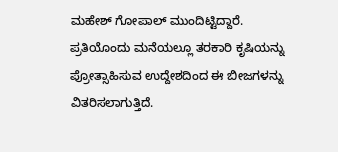ಮಹೇಶ್ ಗೋಪಾಲ್ ಮುಂದಿಟ್ಟಿದ್ದಾರೆ. ಪ್ರತಿಯೊಂದು ಮನೆಯಲ್ಲೂ ತರಕಾರಿ ಕೃಷಿಯನ್ನು ಪ್ರೋತ್ಸಾಹಿಸುವ ಉದ್ದೇಶದಿಂದ ಈ ಬೀಜಗಳನ್ನು ವಿತರಿಸಲಾಗುತ್ತಿದೆ.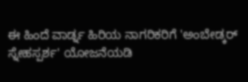ಈ ಹಿಂದೆ ವಾರ್ಡ್ನ ಹಿರಿಯ ನಾಗರಿಕರಿಗೆ 'ಅಂಬೇಡ್ಕರ್ ಸ್ನೇಹಸ್ಪರ್ಶ' ಯೋಜನೆಯಡಿ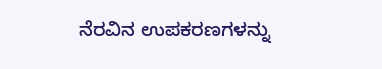ನೆರವಿನ ಉಪಕರಣಗಳನ್ನು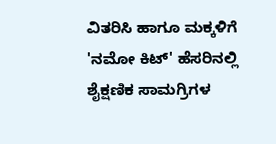ವಿತರಿಸಿ ಹಾಗೂ ಮಕ್ಕಳಿಗೆ 'ನಮೋ ಕಿಟ್' ಹೆಸರಿನಲ್ಲಿ ಶೈಕ್ಷಣಿಕ ಸಾಮಗ್ರಿಗಳ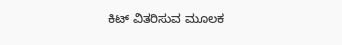ಕಿಟ್ ವಿತರಿಸುವ ಮೂಲಕ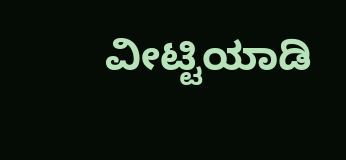ವೀಟ್ಟಿಯಾಡಿ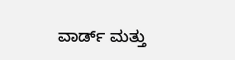ವಾರ್ಡ್ ಮತ್ತು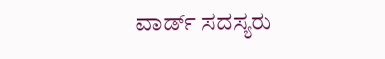ವಾರ್ಡ್ ಸದಸ್ಯರು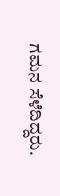ಗಮನ ಸೆಳೆದಿದ್ದರು.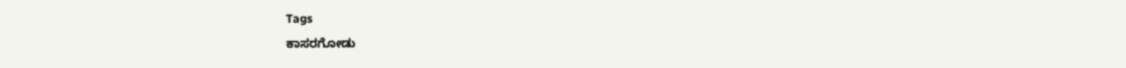Tags
ಕಾಸರಗೋಡು